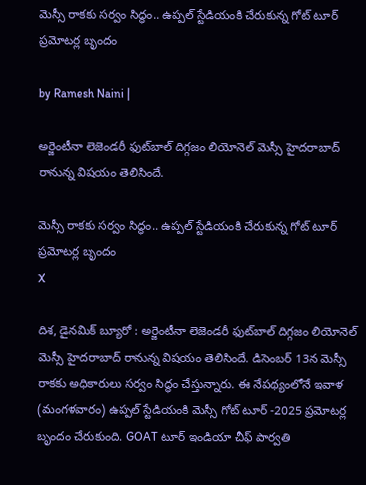మెస్సీ రాకకు సర్వం సిద్ధం.. ఉప్పల్ స్టేడియంకి చేరుకున్న గోట్ టూర్ ప్రమోటర్ల బృందం

by Ramesh Naini |

అర్జెంటీనా లెజెండరీ ఫుట్‌బాల్ దిగ్గజం లియోనెల్ మెస్సీ హైదరాబాద్ రానున్న విషయం తెలిసిందే.

మెస్సీ రాకకు సర్వం సిద్ధం.. ఉప్పల్ స్టేడియంకి చేరుకున్న గోట్ టూర్ ప్రమోటర్ల బృందం
X

దిశ, డైనమిక్ బ్యూరో : అర్జెంటీనా లెజెండరీ ఫుట్‌బాల్ దిగ్గజం లియోనెల్ మెస్సీ హైదరాబాద్ రానున్న విషయం తెలిసిందే. డిసెంబర్ 13న మెస్సీ రాకకు అధికారులు సర్వం సిద్ధం చేస్తున్నారు. ఈ నేపథ్యంలోనే ఇవాళ (మంగళవారం) ఉప్పల్ స్టేడియంకి మెస్సీ గోట్ టూర్ -2025 ప్రమోటర్ల బృందం చేరుకుంది. GOAT టూర్ ఇండియా చీఫ్ పార్వతి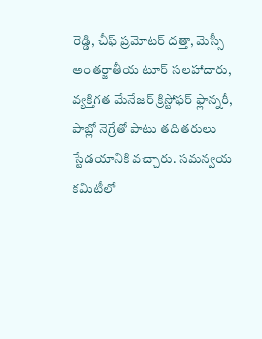రెడ్డి, చీఫ్ ప్రమోటర్ దత్తా, మెస్సీ అంతర్జాతీయ టూర్ సలహాదారు, వ్యక్తిగత మేనేజర్ క్రిస్టోఫర్ ఫ్లాన్నరీ, పాబ్లో నెగ్రేతో పాటు తదితరులు స్టేడయానికి వచ్చారు. సమన్వయ కమిటీలో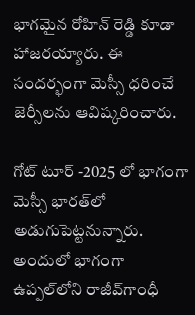భాగమైన రోహిన్ రెడ్డి కూడా హాజరయ్యారు. ఈ సందర్భంగా మెస్సీ ధరించే జెర్సీలను ఆవిష్కరించారు.

గోట్ టూర్ -2025 లో భాగంగా మెస్సీ భారత్‌లో అడుగుపెట్టనున్నారు. అందులో భాగంగా ఉప్పల్‌లోని రాజీవ్‌గాంధీ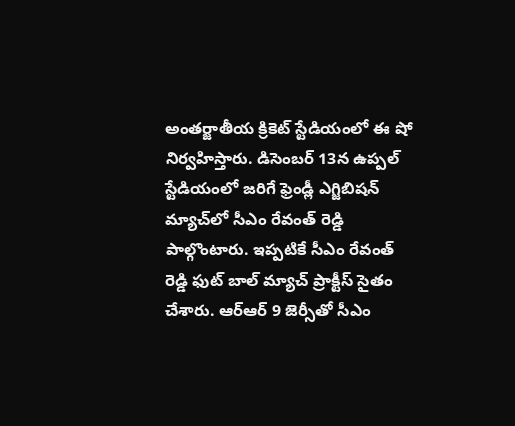అంతర్జాతీయ క్రికెట్‌ స్టేడియంలో ఈ షో నిర్వహిస్తారు. డిసెంబర్ 13న ఉప్పల్ స్టేడియంలో జరిగే ఫ్రెండ్లీ ఎగ్జిబిషన్ మ్యాచ్‌లో సీఎం రేవంత్ రెడ్డి పాల్గొంటారు. ఇప్పటికే సీఎం రేవంత్ రెడ్డి ఫుట్ బాల్ మ్యాచ్ ప్రాక్టీస్ సైతం చేశారు. ఆర్‌ఆర్ 9 జెర్సీతో సీఎం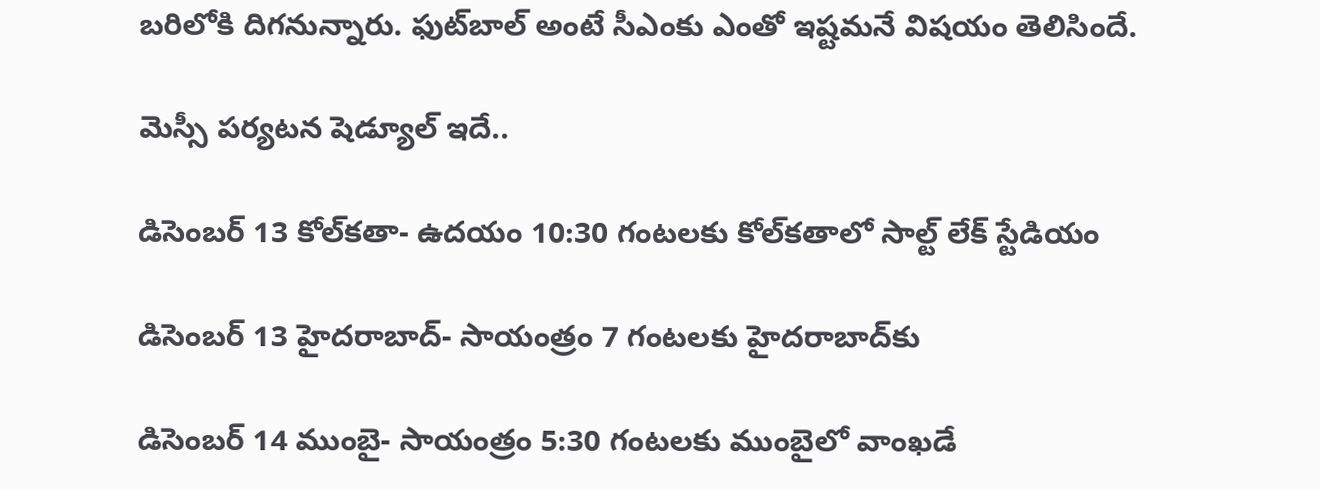బరిలోకి దిగనున్నారు. ఫుట్‌బాల్ అంటే సీఎంకు ఎంతో ఇష్టమనే విషయం తెలిసిందే.

మెస్సీ పర్యటన షెడ్యూల్ ఇదే..

డిసెంబర్ 13 కోల్‌కతా- ఉదయం 10:30 గంటలకు కోల్‌కతాలో సాల్ట్ లేక్ స్టేడియం

డిసెంబర్ 13 హైదరాబాద్- సాయంత్రం 7 గంటలకు హైదరాబాద్‌కు

డిసెంబర్ 14 ముంబై- సాయంత్రం 5:30 గంటలకు ముంబైలో వాంఖడే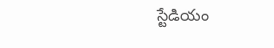స్టేడియం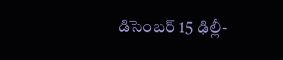డిసెంబర్ 15 ఢిల్లీ-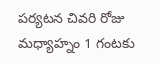పర్యటన చివరి రోజు మధ్యాహ్నం 1 గంటకు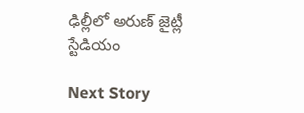ఢిల్లీలో అరుణ్ జైట్లీ స్టేడియం

Next Story